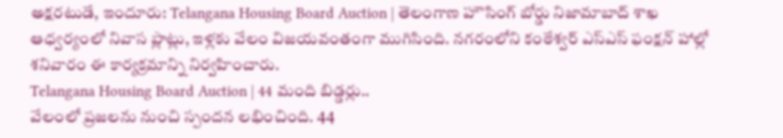అక్షరటుడే, ఇందూరు: Telangana Housing Board Auction | తెలంగాణ హౌసింగ్ బోర్డు నిజామాబాద్ శాఖ ఆధ్వర్యంలో నివాస ప్లాట్లు, ఇళ్లకు వేలం విజయవంతంగా ముగిసింది. నగరంలోని కంఠేశ్వర్ ఎస్ఎస్ ఫంక్షన్ హాల్లో శనివారం ఈ కార్యక్రమాన్ని నిర్వహించారు.
Telangana Housing Board Auction | 44 మంది బిడ్డర్లు..
వేలంలో ప్రజలను నుంచి స్పందన లభించింది. 44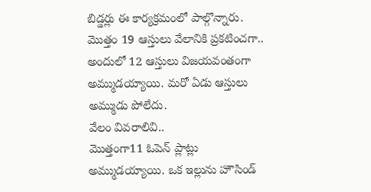బిడ్డర్లు ఈ కార్యక్రమంలో పాల్గొన్నారు. మొత్తం 19 ఆస్తులు వేలానికి ప్రకటించగా.. అందులో 12 ఆస్తులు విజయవంతంగా అమ్ముడయ్యాయి. మరో ఏడు ఆస్తులు అమ్ముడు పోలేదు.
వేలం వివరాలివి..
మొత్తంగా11 ఓపెన్ ప్లాట్లు అమ్ముడయ్యాయి. ఒక ఇల్లును హౌసిండ్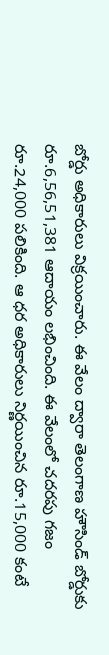బోర్డు అధికారులు విక్రయించారు. ఈ వేలం ద్వారా తెలంగాణ హౌసిండ్ బోర్డుకు రూ.6,56,51,381 ఆదాయం లభించింది. ఈ వేలంలో చదరపు గజం రూ.24,000 పలికింది. ఆ ధర అధికారులు నిర్ణయించిన రూ.15,000 కంటే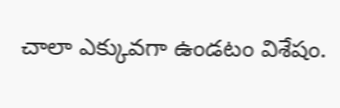చాలా ఎక్కువగా ఉండటం విశేషం.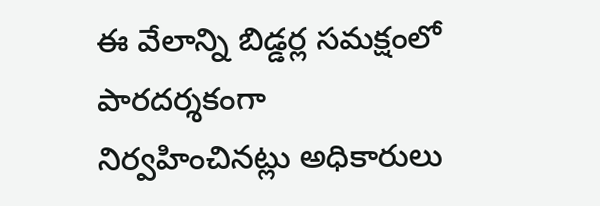ఈ వేలాన్ని బిడ్డర్ల సమక్షంలో పారదర్శకంగా నిర్వహించినట్లు అధికారులు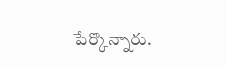పేర్కొన్నారు.